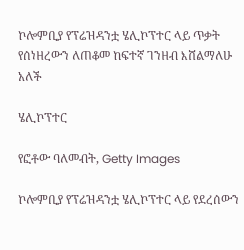ኮሎምቢያ የፕሬዝዳንቷ ሄሊኮፕተር ላይ ጥቃት የሰነዘረውን ለጠቆመ ከፍተኛ ገንዘብ እሸልማለሁ አለች

ሄሊኮፕተር

የፎቶው ባለመብት, Getty Images

ኮሎምቢያ የፕሬዝዳንቷ ሄሊኮፕተር ላይ የደረሰውን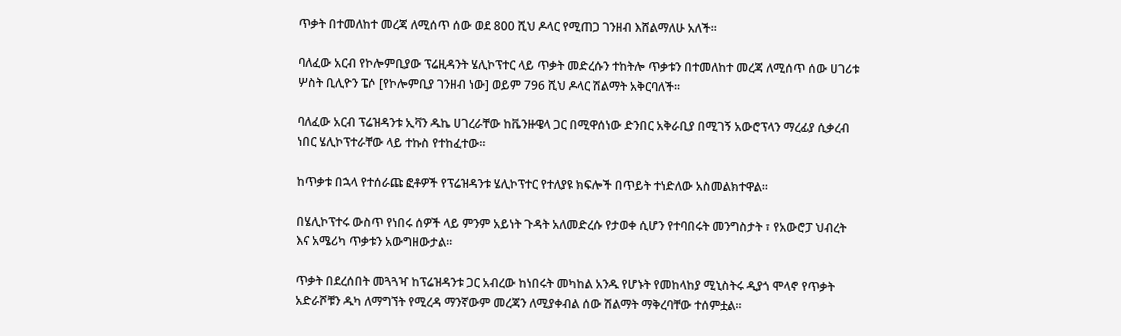ጥቃት በተመለከተ መረጃ ለሚሰጥ ሰው ወደ 800 ሺህ ዶላር የሚጠጋ ገንዘብ እሸልማለሁ አለች።

ባለፈው አርብ የኮሎምቢያው ፕሬዚዳንት ሄሊኮፕተር ላይ ጥቃት መድረሱን ተከትሎ ጥቃቱን በተመለከተ መረጃ ለሚሰጥ ሰው ሀገሪቱ ሦስት ቢሊዮን ፔሶ [የኮሎምቢያ ገንዘብ ነው] ወይም 796 ሺህ ዶላር ሽልማት አቅርባለች፡፡

ባለፈው አርብ ፕሬዝዳንቱ ኢቫን ዱኬ ሀገረራቸው ከቬንዙዌላ ጋር በሚዋሰነው ድንበር አቅራቢያ በሚገኝ አውሮፕላን ማረፊያ ሲቃረብ ነበር ሄሊኮፕተራቸው ላይ ተኩስ የተከፈተው።

ከጥቃቱ በኋላ የተሰራጩ ፎቶዎች የፕሬዝዳንቱ ሄሊኮፕተር የተለያዩ ክፍሎች በጥይት ተነድለው አስመልክተዋል።

በሄሊኮፕተሩ ውስጥ የነበሩ ሰዎች ላይ ምንም አይነት ጉዳት አለመድረሱ የታወቀ ሲሆን የተባበሩት መንግስታት ፣ የአውሮፓ ህብረት እና አሜሪካ ጥቃቱን አውግዘውታል።

ጥቃት በደረሰበት መጓጓዣ ከፕሬዝዳንቱ ጋር አብረው ከነበሩት መካከል አንዱ የሆኑት የመከላከያ ሚኒስትሩ ዲያጎ ሞላኖ የጥቃት አድራሾቹን ዱካ ለማግኘት የሚረዳ ማንኛውም መረጃን ለሚያቀብል ሰው ሽልማት ማቅረባቸው ተሰምቷል።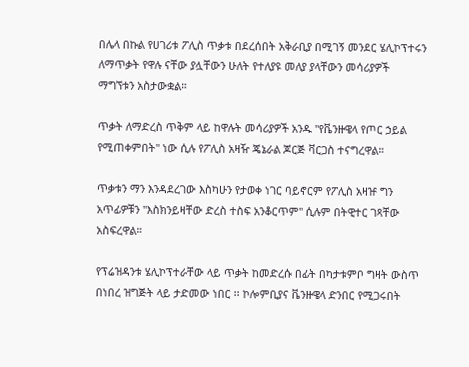በሌላ በኩል የሀገሪቱ ፖሊስ ጥቃቱ በደረሰበት አቅራቢያ በሚገኝ መንደር ሄሊኮፕተሩን ለማጥቃት የዋሉ ናቸው ያሏቸውን ሁለት የተለያዩ መለያ ያላቸውን መሳሪያዎች ማግኘቱን አስታውቋል።

ጥቃት ለማድረስ ጥቅም ላይ ከዋሉት መሳሪያዎች አንዱ "የቬንዙዌላ የጦር ኃይል የሚጠቀምበት" ነው ሲሉ የፖሊስ አዛዥ ጄኔራል ጆርጅ ቫርጋስ ተናግረዋል።

ጥቃቱን ማን እንዳደረገው እስካሁን የታወቀ ነገር ባይኖርም የፖሊስ አዛዡ ግን አጥፊዎቹን "እስክንይዛቸው ድረስ ተስፍ አንቆርጥም" ሲሉም በትዊተር ገጻቸው አስፍረዋል።

የፕሬዝዳንቱ ሄሊኮፕተራቸው ላይ ጥቃት ከመድረሱ በፊት በካታቱምቦ ግዛት ውስጥ በነበረ ዝግጅት ላይ ታድመው ነበር ፡፡ ኮሎምቢያና ቬንዙዌላ ድንበር የሚጋሩበት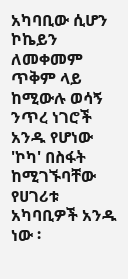አካባቢው ሲሆን ኮኬይን ለመቀመም ጥቅም ላይ ከሚውሉ ወሳኝ ንጥረ ነገሮች አንዱ የሆነው 'ኮካ' በስፋት ከሚገኙባቸው የሀገሪቱ አካባቢዎች አንዱ ነው ፡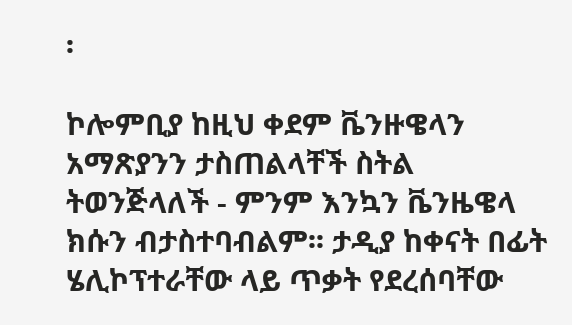፡

ኮሎምቢያ ከዚህ ቀደም ቬንዙዌላን አማጽያንን ታስጠልላቸች ስትል ትወንጅላለች - ምንም እንኳን ቬንዜዌላ ክሱን ብታስተባብልም፡፡ ታዲያ ከቀናት በፊት ሄሊኮፕተራቸው ላይ ጥቃት የደረሰባቸው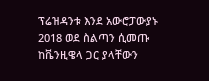ፕሬዝዳንቱ እንደ አውሮፓውያኑ 2018 ወደ ስልጣን ሲመጡ ከቬንዚዌላ ጋር ያላቸውን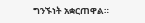ግንኙነት አቋርጠዋል።